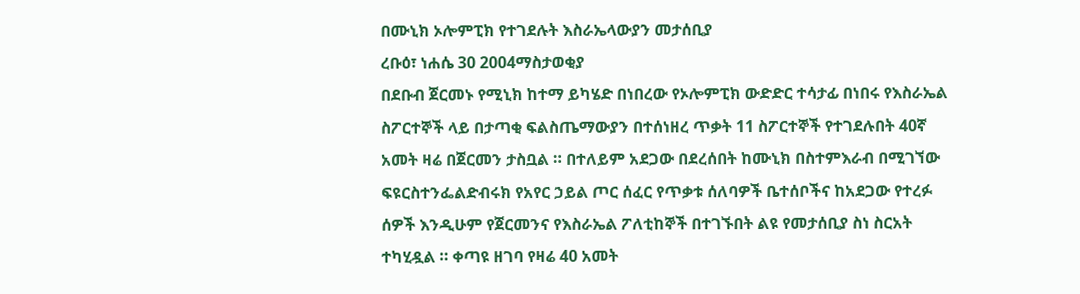በሙኒክ ኦሎምፒክ የተገደሉት እስራኤላውያን መታሰቢያ
ረቡዕ፣ ነሐሴ 30 2004ማስታወቂያ
በደቡብ ጀርመኑ የሚኒክ ከተማ ይካሄድ በነበረው የኦሎምፒክ ውድድር ተሳታፊ በነበሩ የእስራኤል ስፖርተኞች ላይ በታጣቂ ፍልስጤማውያን በተሰነዘረ ጥቃት 11 ስፖርተኞች የተገደሉበት 40ኛ አመት ዛሬ በጀርመን ታስቧል ። በተለይም አደጋው በደረሰበት ከሙኒክ በስተምእራብ በሚገኘው ፍዩርስተንፌልድብሩክ የአየር ኃይል ጦር ሰፈር የጥቃቱ ሰለባዎች ቤተሰቦችና ከአደጋው የተረፉ ሰዎች እንዲሁም የጀርመንና የእስራኤል ፖለቲከኞች በተገኙበት ልዩ የመታሰቢያ ስነ ስርአት ተካሂዷል ። ቀጣዩ ዘገባ የዛሬ 40 አመት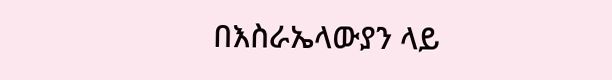በእስራኤላውያን ላይ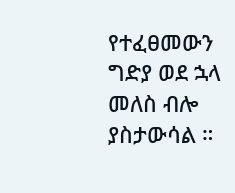የተፈፀመውን ግድያ ወደ ኋላ መለስ ብሎ ያስታውሳል ።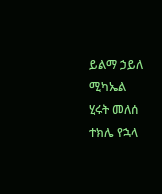ይልማ ኃይለ ሚካኤል
ሂሩት መለሰ
ተክሌ የኋላ